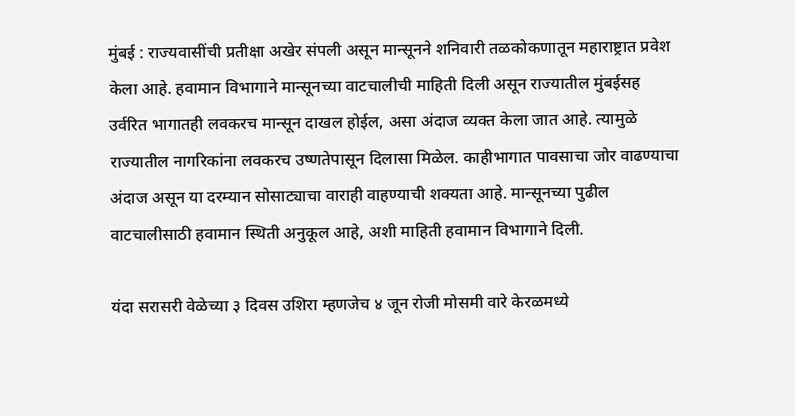मुंबई : राज्यवासींची प्रतीक्षा अखेर संपली असून मान्सूनने शनिवारी तळकोकणातून महाराष्ट्रात प्रवेश केला आहे. हवामान विभागाने मान्सूनच्या वाटचालीची माहिती दिली असून राज्यातील मुंबईसह उर्वरित भागातही लवकरच मान्सून दाखल होईल, असा अंदाज व्यक्त केला जात आहे. त्यामुळे राज्यातील नागरिकांना लवकरच उष्णतेपासून दिलासा मिळेल. काहीभागात पावसाचा जोर वाढण्याचा अंदाज असून या दरम्यान सोसाट्याचा वाराही वाहण्याची शक्यता आहे. मान्सूनच्या पुढील वाटचालीसाठी हवामान स्थिती अनुकूल आहे, अशी माहिती हवामान विभागाने दिली.

यंदा सरासरी वेळेच्या ३ दिवस उशिरा म्हणजेच ४ जून रोजी मोसमी वारे केरळमध्ये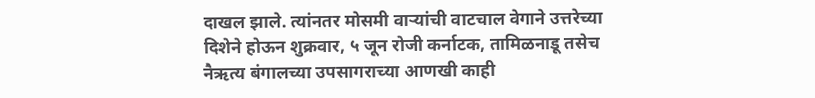दाखल झाले. त्यांनतर मोसमी वाऱ्यांची वाटचाल वेगाने उत्तरेच्या दिशेने होऊन शुक्रवार, ५ जून रोजी कर्नाटक, तामिळनाडू तसेच नैऋत्य बंगालच्या उपसागराच्या आणखी काही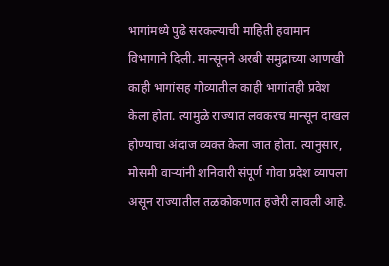भागांमध्ये पुढे सरकल्याची माहिती हवामान विभागाने दिली. मान्सूनने अरबी समुद्राच्या आणखी काही भागांसह गोव्यातील काही भागांतही प्रवेश केला होता. त्यामुळे राज्यात लवकरच मान्सून दाखल होण्याचा अंदाज व्यक्त केला जात होता. त्यानुसार, मोसमी वाऱ्यांनी शनिवारी संपूर्ण गोवा प्रदेश व्यापला असून राज्यातील तळकोकणात हजेरी लावली आहे.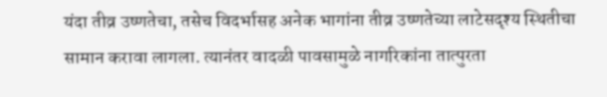यंदा तीव्र उष्णतेचा, तसेच विदर्भासह अनेक भागांना तीव्र उष्णतेच्या लाटेसदृश्य स्थितीचा सामान करावा लागला. त्यानंतर वादळी पावसामुळे नागरिकांना तात्पुरता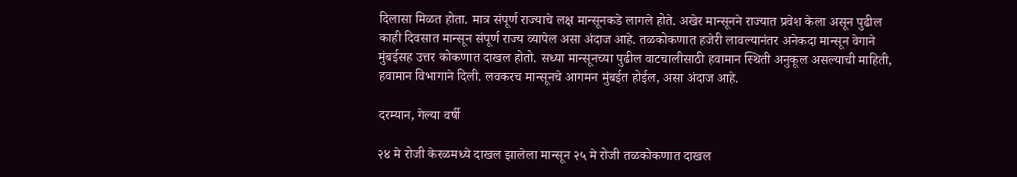दिलासा मिळत होता. मात्र संपूर्ण राज्याचे लक्ष मान्सूनकडे लागले होते. अखेर मान्सूनने राज्यात प्रवेश केला असून पुढील काही दिवसात मान्सून संपूर्ण राज्य व्यापेल असा अंदाज आहे. तळकोकणात हजेरी लावल्यानंतर अनेकदा मान्सून वेगाने मुंबईसह उत्तर कोकणात दाखल होतो. सध्या मान्सूनच्या पुढील वाटचालीसाठी हवामान स्थिती अनुकूल असल्याची माहिती, हवामान विभागाने दिली. लवकरच मान्सूनचे आगमन मुंबईत होईल, असा अंदाज आहे.

दरम्यान, गेल्या वर्षी

२४ मे रोजी केरळमध्ये दाखल झालेला मान्सून २५ मे रोजी तळकोकणात दाखल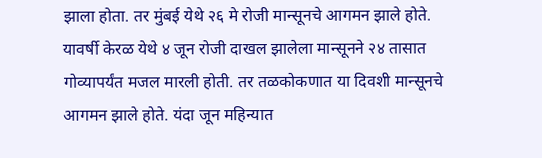झाला होता. तर मुंबई येथे २६ मे रोजी मान्सूनचे आगमन झाले होते. यावर्षी केरळ येथे ४ जून रोजी दाखल झालेला मान्सूनने २४ तासात गोव्यापर्यंत मजल मारली होती. तर तळकोकणात या दिवशी मान्सूनचे आगमन झाले होते. यंदा जून महिन्यात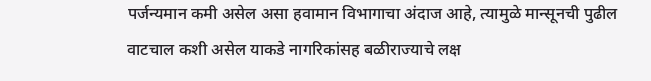पर्जन्यमान कमी असेल असा हवामान विभागाचा अंदाज आहे, त्यामुळे मान्सूनची पुढील वाटचाल कशी असेल याकडे नागरिकांसह बळीराज्याचे लक्ष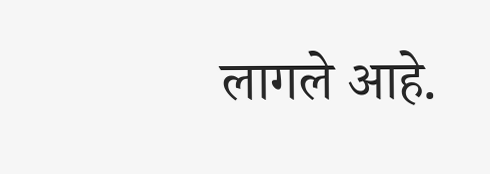लागले आहे.